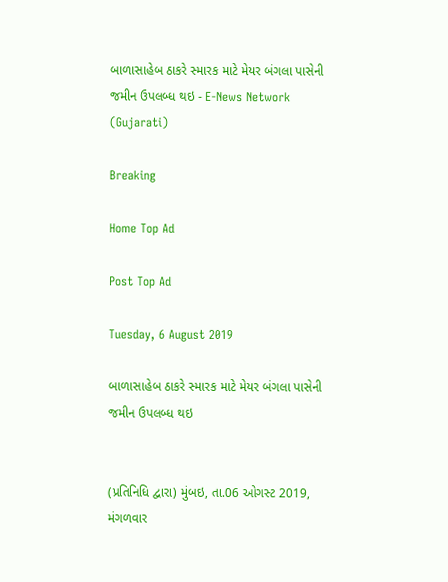બાળાસાહેબ ઠાકરે સ્મારક માટે મેયર બંગલા પાસેની જમીન ઉપલબ્ધ થઇ - E-News Network (Gujarati)

Breaking

Home Top Ad

Post Top Ad

Tuesday, 6 August 2019

બાળાસાહેબ ઠાકરે સ્મારક માટે મેયર બંગલા પાસેની જમીન ઉપલબ્ધ થઇ


(પ્રતિનિધિ દ્વારા) મુંબઇ, તા.06 ઓગસ્ટ 2019, મંગળવાર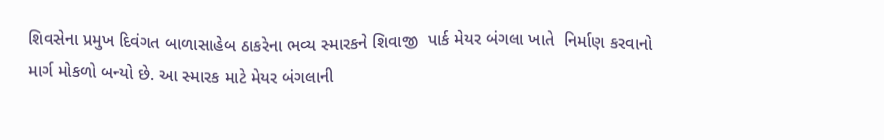શિવસેના પ્રમુખ દિવંગત બાળાસાહેબ ઠાકરેના ભવ્ય સ્મારકને શિવાજી  પાર્ક મેયર બંગલા ખાતે  નિર્માણ કરવાનો માર્ગ મોકળો બન્યો છે. આ સ્મારક માટે મેયર બંગલાની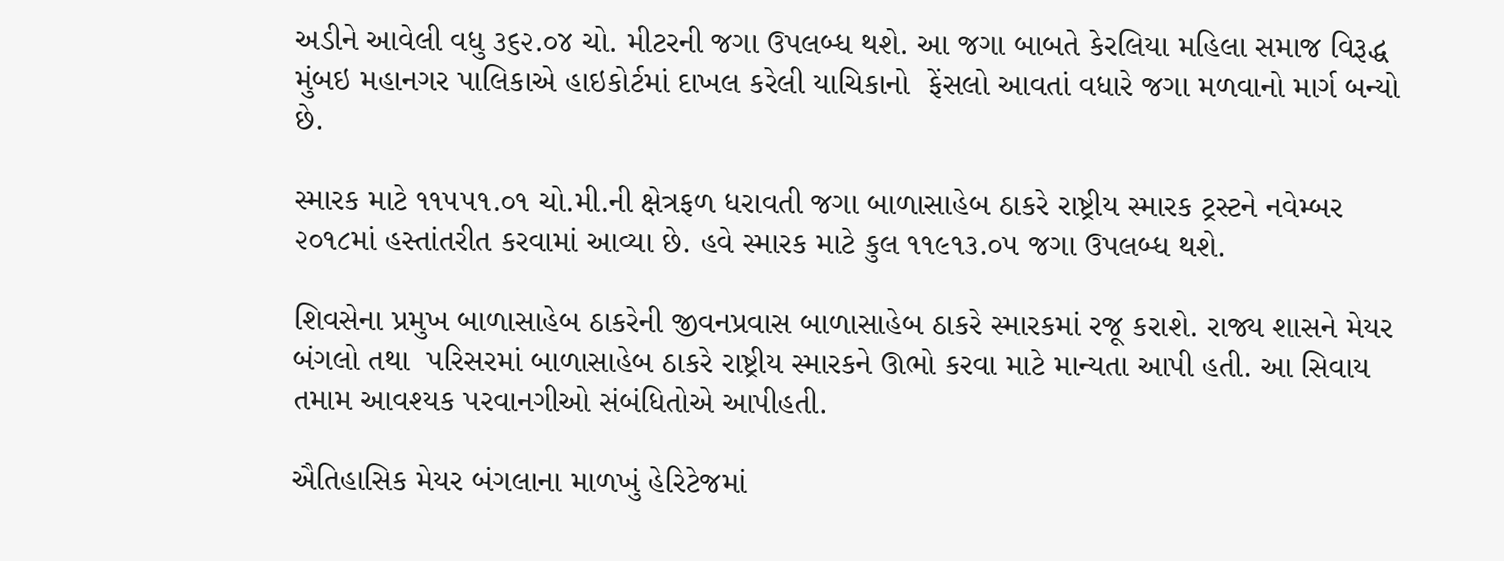અડીને આવેલી વધુ ૩૬૨.૦૪ ચો. મીટરની જગા ઉપલબ્ધ થશે. આ જગા બાબતે કેરલિયા મહિલા સમાજ વિરૂદ્ધ મુંબઇ મહાનગર પાલિકાએ હાઇકોર્ટમાં દાખલ કરેલી યાચિકાનો  ફેંસલો આવતાં વધારે જગા મળવાનો માર્ગ બન્યો છે.

સ્મારક માટે ૧૧૫૫૧.૦૧ ચો.મી.ની ક્ષેત્રફળ ધરાવતી જગા બાળાસાહેબ ઠાકરે રાષ્ટ્રીય સ્મારક ટ્રસ્ટને નવેમ્બર ૨૦૧૮માં હસ્તાંતરીત કરવામાં આવ્યા છે. હવે સ્મારક માટે કુલ ૧૧૯૧૩.૦૫ જગા ઉપલબ્ધ થશે.

શિવસેના પ્રમુખ બાળાસાહેબ ઠાકરેની જીવનપ્રવાસ બાળાસાહેબ ઠાકરે સ્મારકમાં રજૂ કરાશે. રાજ્ય શાસને મેયર બંગલો તથા  પરિસરમાં બાળાસાહેબ ઠાકરે રાષ્ટ્રીય સ્મારકને ઊભો કરવા માટે માન્યતા આપી હતી. આ સિવાય તમામ આવશ્યક પરવાનગીઓ સંબંધિતોએ આપીહતી.

ઐતિહાસિક મેયર બંગલાના માળખું હેરિટેજમાં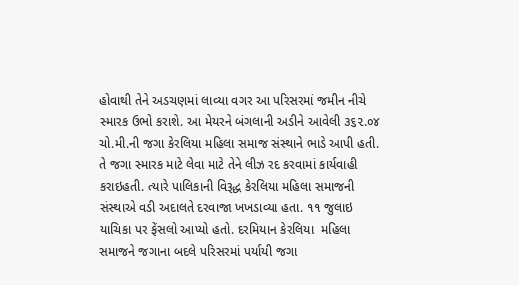હોવાથી તેને અડચણમાં લાવ્યા વગર આ પરિસરમાં જમીન નીચે સ્મારક ઉભો કરાશે. આ મેયરને બંગલાની અડીને આવેલી ૩૬૨.૦૪ ચો.મી.ની જગા કેરલિયા મહિલા સમાજ સંસ્થાને ભાડે આપી હતી. તે જગા સ્મારક માટે લેવા માટે તેને લીઝ રદ કરવામાં કાર્યવાહી કરાઇહતી. ત્યારે પાલિકાની વિરૂદ્ધ કેરલિયા મહિલા સમાજની સંસ્થાએ વડી અદાલતે દરવાજા ખખડાવ્યા હતા. ૧૧ જુલાઇ યાચિકા પર ફેંસલો આપ્યો હતો. દરમિયાન કેરલિયા  મહિલા સમાજને જગાના બદલે પરિસરમાં પર્યાયી જગા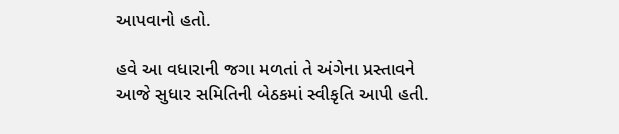આપવાનો હતો.

હવે આ વધારાની જગા મળતાં તે અંગેના પ્રસ્તાવને આજે સુધાર સમિતિની બેઠકમાં સ્વીકૃતિ આપી હતી.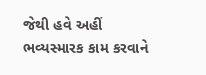જેથી હવે અહીં ભવ્યસ્મારક કામ કરવાને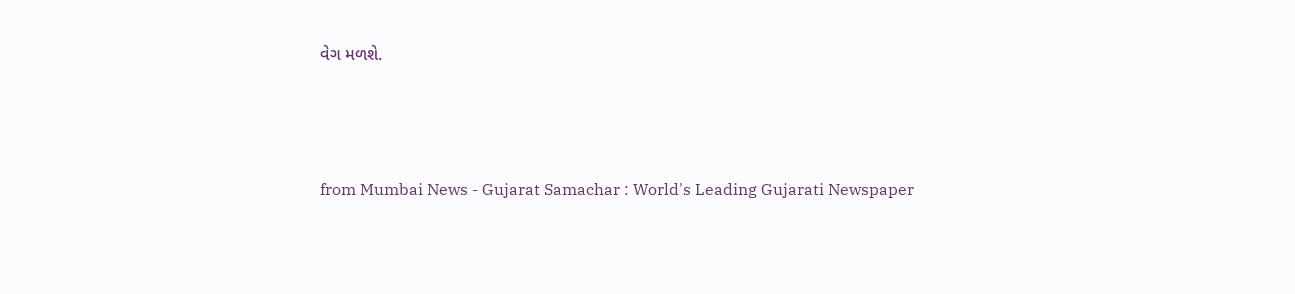વેગ મળશે.



from Mumbai News - Gujarat Samachar : World's Leading Gujarati Newspaper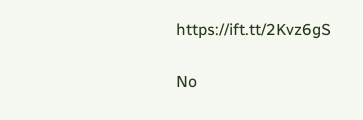https://ift.tt/2Kvz6gS

No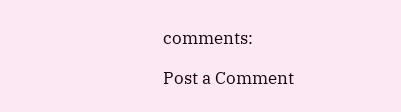comments:

Post a Comment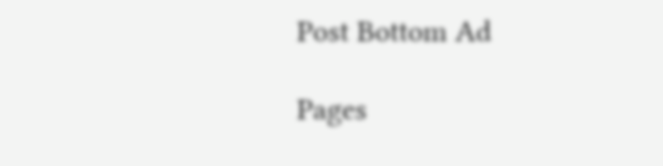Post Bottom Ad

Pages